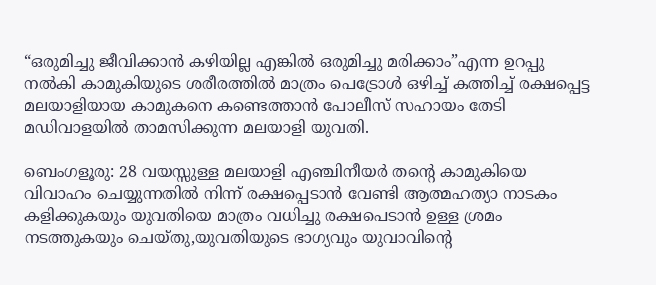“ഒരുമിച്ചു ജീവിക്കാന്‍ കഴിയില്ല എങ്കില്‍ ഒരുമിച്ചു മരിക്കാം”എന്ന ഉറപ്പു നല്‍കി കാമുകിയുടെ ശരീരത്തില്‍ മാത്രം പെട്രോള്‍ ഒഴിച്ച് കത്തിച്ച് രക്ഷപ്പെട്ട മലയാളിയായ കാമുകനെ കണ്ടെത്താന്‍ പോലീസ് സഹായം തേടി മഡിവാളയില്‍ താമസിക്കുന്ന മലയാളി യുവതി.

ബെംഗളൂരു: 28 വയസ്സുള്ള മലയാളി എഞ്ചിനീയര്‍ തന്റെ കാമുകിയെ വിവാഹം ചെയ്യുന്നതില്‍ നിന്ന് രക്ഷപ്പെടാന്‍ വേണ്ടി ആത്മഹത്യാ നാടകം കളിക്കുകയും യുവതിയെ മാത്രം വധിച്ചു രക്ഷപെടാന്‍ ഉള്ള ശ്രമം നടത്തുകയും ചെയ്തു,യുവതിയുടെ ഭാഗ്യവും യുവാവിന്റെ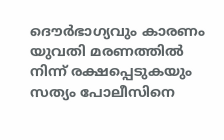ദൌര്‍ഭാഗ്യവും കാരണം യുവതി മരണത്തില്‍ നിന്ന് രക്ഷപ്പെടുകയും സത്യം പോലീസിനെ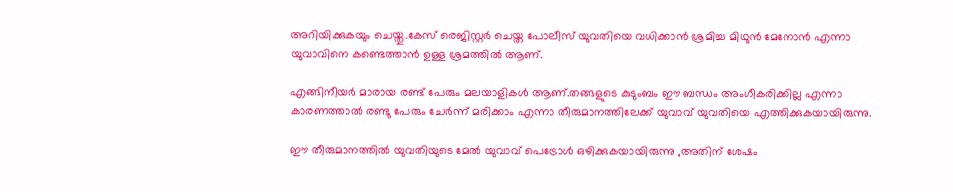അറിയിക്കുകയും ചെയ്തു.കേസ് രെജിസ്റ്റര്‍ ചെയ്ത പോലീസ് യുവതിയെ വധിക്കാന്‍ ശ്രമിച്ച മിഥുന്‍ മേനോന്‍ എന്നാ യുവാവിനെ കണ്ടെത്താന്‍ ഉള്ള ശ്രമത്തില്‍ ആണ്.

എങ്ങിനീയര്‍ മാരായ രണ്ട് പേരും മലയാളികള്‍ ആണ്.തങ്ങളുടെ കുടുംബം ഈ ബന്ധം അംഗീകരിക്കില്ല എന്നാ കാരണത്താല്‍ രണ്ടു പേരും ചേര്‍ന്ന് മരിക്കാം എന്നാ തീരുമാനത്തിലേക്ക് യുവാവ്‌ യുവതിയെ എത്തിക്കുകയായിരുന്നു.

ഈ തീരുമാനത്തില്‍ യുവതിയുടെ മേല്‍ യുവാവ്‌ പെട്രോള്‍ ഒഴിക്കുകയായിരുന്നു ,അതിന് ശേഷം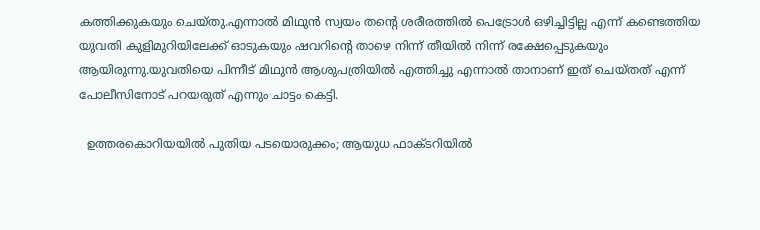കത്തിക്കുകയും ചെയ്തു.എന്നാല്‍ മിഥുന്‍ സ്വയം തന്‍റെ ശരീരത്തില്‍ പെട്രോള്‍ ഒഴിച്ചിട്ടില്ല എന്ന് കണ്ടെത്തിയ യുവതി കുളിമുറിയിലേക്ക് ഓടുകയും ഷവറിന്റെ താഴെ നിന്ന് തീയില്‍ നിന്ന് രക്ഷേപ്പെടുകയും ആയിരുന്നു.യുവതിയെ പിന്നീട് മിഥുന്‍ ആശുപത്രിയില്‍ എത്തിച്ചു എന്നാല്‍ താനാണ് ഇത് ചെയ്തത് എന്ന് പോലീസിനോട് പറയരുത് എന്നും ചാട്ടം കെട്ടി.

  ഉത്തരകൊറിയയിൽ പുതിയ പടയൊരുക്കം; ആയുധ ഫാക്ടറിയിൽ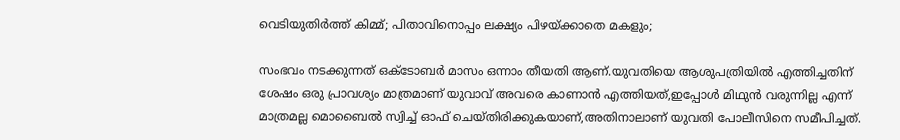വെടിയുതിർത്ത് കിമ്മ്; പിതാവിനൊപ്പം ലക്ഷ്യം പിഴയ്ക്കാതെ മകളും;

സംഭവം നടക്കുന്നത് ഒക്ടോബര്‍ മാസം ഒന്നാം തീയതി ആണ്.യുവതിയെ ആശുപത്രിയില്‍ എത്തിച്ചതിന് ശേഷം ഒരു പ്രാവശ്യം മാത്രമാണ് യുവാവ് അവരെ കാണാന്‍ എത്തിയത്,ഇപ്പോള്‍ മിഥുന്‍ വരുന്നില്ല എന്ന് മാത്രമല്ല മൊബൈല്‍ സ്വിച്ച് ഓഫ്‌ ചെയ്തിരിക്കുകയാണ്,അതിനാലാണ് യുവതി പോലീസിനെ സമീപിച്ചത്.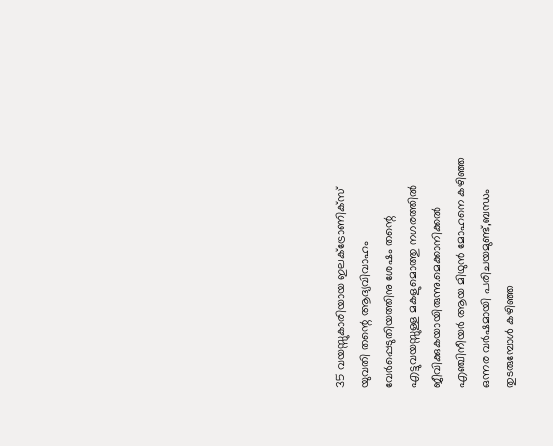35 വയസ്സുകാരിയായ ഇലക്ട്രോണിക്സ്  യുവതി തന്റെ ആദ്യവിവാഹം വേര്‍പ്പെടുതിയത്തിനു ശേഷം തന്റെ എട്ടുവയസ്സുള്ള മകളുമൊത്തു നഗരത്തില്‍ ജീവിക്കുകയായിരുന്നു.മെക്കാനിക്കല്‍ എഞ്ചിനീയര്‍ ആയ മിഥുന്‍ മോഹനെ കഴിഞ്ഞ ഒന്നര വര്‍ഷമായി പരിചയമുണ്ട്,ബന്ധം തുടരുമ്പോള്‍ കഴിഞ്ഞ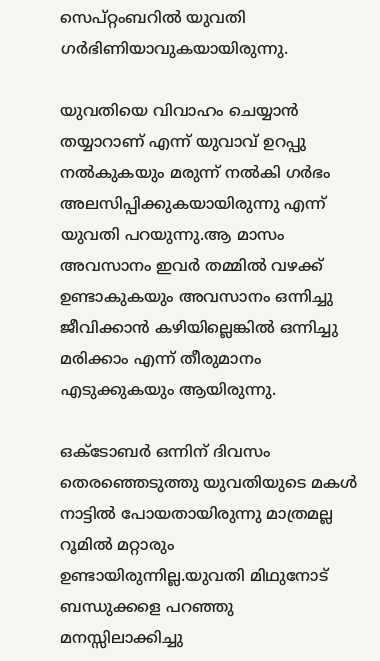സെപ്റ്റംബറില്‍ യുവതി ഗര്‍ഭിണിയാവുകയായിരുന്നു.

യുവതിയെ വിവാഹം ചെയ്യാന്‍ തയ്യാറാണ് എന്ന് യുവാവ്‌ ഉറപ്പു നല്‍കുകയും മരുന്ന് നല്‍കി ഗര്‍ഭം അലസിപ്പിക്കുകയായിരുന്നു എന്ന് യുവതി പറയുന്നു.ആ മാസം അവസാനം ഇവര്‍ തമ്മില്‍ വഴക്ക് ഉണ്ടാകുകയും അവസാനം ഒന്നിച്ചു ജീവിക്കാന്‍ കഴിയില്ലെങ്കില്‍ ഒന്നിച്ചു മരിക്കാം എന്ന് തീരുമാനം എടുക്കുകയും ആയിരുന്നു.

ഒക്ടോബര്‍ ഒന്നിന് ദിവസം തെരഞ്ഞെടുത്തു യുവതിയുടെ മകള്‍ നാട്ടില്‍ പോയതായിരുന്നു മാത്രമല്ല റൂമില്‍ മറ്റാരും ഉണ്ടായിരുന്നില്ല.യുവതി മിഥുനോട് ബന്ധുക്കളെ പറഞ്ഞു മനസ്സിലാക്കിച്ചു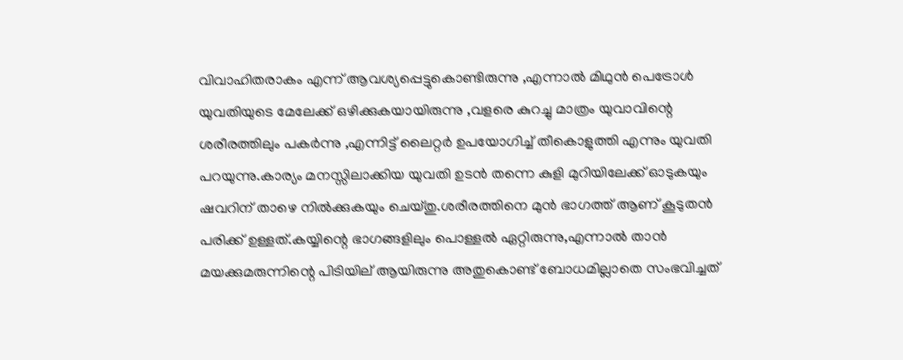വിവാഹിതരാകം എന്ന് ആവശ്യപ്പെട്ടുകൊണ്ടിരുന്നു ,എന്നാല്‍ മിഥുന്‍ പെട്രോള്‍ യുവതിയുടെ മേലേക്ക് ഒഴിക്കുകയായിരുന്നു ,വളരെ കുറച്ചു മാത്രം യുവാവിന്റെ ശരീരത്തിലും പകര്‍ന്നു ,എന്നിട്ട് ലൈറ്റര്‍ ഉപയോഗിച്ച് തീകൊളുത്തി എന്നും യുവതി പറയുന്നു.കാര്യം മനസ്സിലാക്കിയ യുവതി ഉടന്‍ തന്നെ കുളി മുറിയിലേക്ക് ഓടുകയും ഷവറിന് താഴെ നില്‍ക്കുകയും ചെയ്തു.ശരീരത്തിനെ മുന്‍ ഭാഗത്ത്‌ ആണ് കൂടുതന്‍ പരിക്ക് ഉള്ളത്.കയ്യിന്റെ ഭാഗങ്ങളിലും പൊള്ളല്‍ ഏറ്റിരുന്നു,എന്നാല്‍ താന്‍ മയക്കുമരുന്നിന്റെ പിടിയില് ആയിരുന്നു അതുകൊണ്ട് ബോധമില്ലാതെ സംഭവിച്ചത്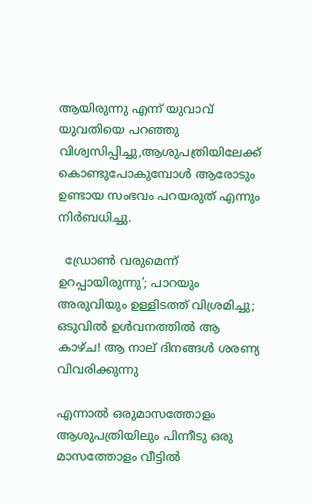ആയിരുന്നു എന്ന് യുവാവ്‌ യുവതിയെ പറഞ്ഞു വിശ്വസിപ്പിച്ചു,ആശുപത്രിയിലേക്ക് കൊണ്ടുപോകുമ്പോള്‍ ആരോടും ഉണ്ടായ സംഭവം പറയരുത് എന്നും നിര്‍ബധിച്ചു.

  ഡ്രോൺ വരുമെന്ന് ഉറപ്പായിരുന്നു’; പാറയും അരുവിയും ഉള്ളിടത്ത് വിശ്രമിച്ചു; ഒടുവിൽ ഉൾവനത്തിൽ ആ കാഴ്ച! ആ നാല് ദിനങ്ങൾ ശരണ്യ വിവരിക്കുന്നു

എന്നാല്‍ ഒരുമാസത്തോളം ആശുപത്രിയിലും പിന്നീടു ഒരു മാസത്തോളം വീട്ടില്‍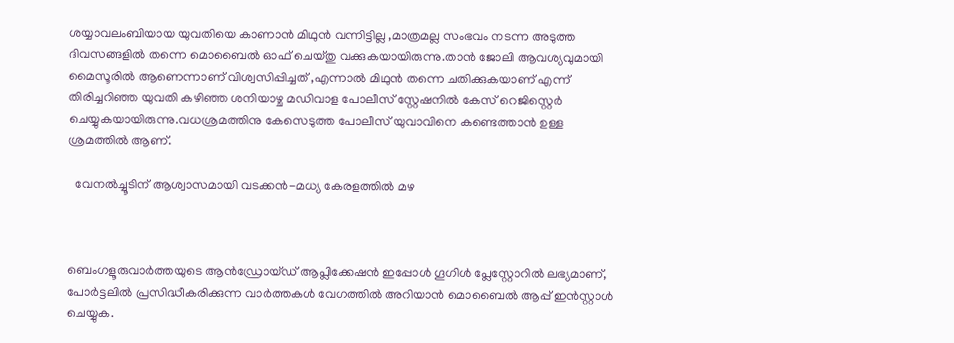ശയ്യാവലംബിയായ യുവതിയെ കാണാന്‍ മിഥുന്‍ വന്നിട്ടില്ല ,മാത്രമല്ല സംഭവം നടന്ന അടുത്ത ദിവസങ്ങളില്‍ തന്നെ മൊബൈല്‍ ഓഫ്‌ ചെയ്തു വക്കുകയായിരുന്നു.താന്‍ ജോലി ആവശ്യവുമായി മൈസൂരില്‍ ആണെന്നാണ് വിശ്വസിപ്പിച്ചത്‌ ,എന്നാല്‍ മിഥുന്‍ തന്നെ ചതിക്കുകയാണ് എന്ന് തിരിച്ചറിഞ്ഞ യുവതി കഴിഞ്ഞ ശനിയാഴ്ച മഡിവാള പോലീസ് സ്റ്റേഷനില്‍ കേസ് റെജിസ്റ്റെര്‍ ചെയ്യുകയായിരുന്നു.വധശ്രമത്തിനു കേസെടുത്ത പോലീസ് യുവാവിനെ കണ്ടെത്താന്‍ ഉള്ള ശ്രമത്തില്‍ ആണ്.

  വേനൽച്ചൂടിന് ആശ്വാസമായി വടക്കൻ-മധ്യ കേരളത്തിൽ മഴ



ബെംഗളൂരുവാർത്തയുടെ ആൻഡ്രോയ്ഡ് ആപ്ലിക്കേഷൻ ഇപ്പോൾ ഗൂഗിൾ പ്ലേസ്റ്റോറിൽ ലഭ്യമാണ്, പോർട്ടലിൽ പ്രസിദ്ധീകരിക്കുന്ന വാർത്തകൾ വേഗത്തിൽ അറിയാൻ മൊബൈൽ ആപ്പ് ഇൻസ്റ്റാൾ ചെയ്യുക.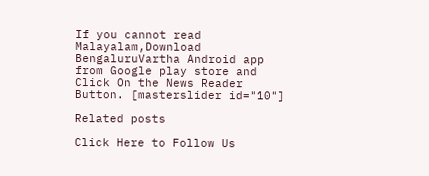If you cannot read Malayalam,Download BengaluruVartha Android app from Google play store and Click On the News Reader Button. [masterslider id="10"]

Related posts

Click Here to Follow Us